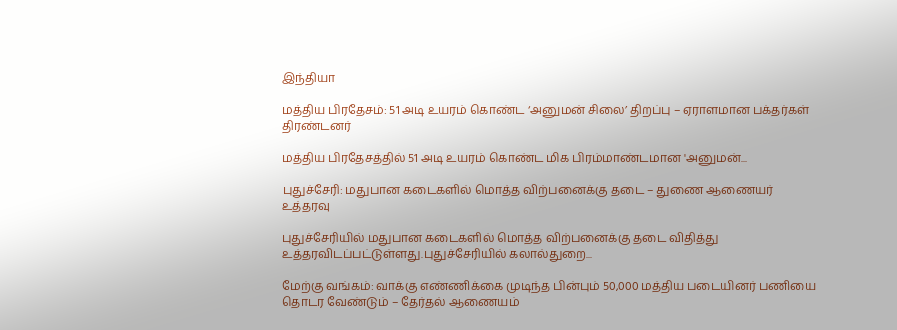இந்தியா

மத்திய பிரதேசம்: 51 அடி உயரம் கொண்ட ‘அனுமன் சிலை’ திறப்பு – ஏராளமான பக்தர்கள் திரண்டனர்

மத்திய பிரதேசத்தில் 51 அடி உயரம் கொண்ட மிக பிரம்மாண்டமான 'அனுமன்...

புதுச்சேரி: மதுபான கடைகளில் மொத்த விற்பனைக்கு தடை – துணை ஆணையர் உத்தரவு

புதுச்சேரியில் மதுபான கடைகளில் மொத்த விற்பனைக்கு தடை விதித்து உத்தரவிடப்பட்டுள்ளது.புதுச்சேரியில் கலால்துறை...

மேற்கு வங்கம்: வாக்கு எண்ணிக்கை முடிந்த பின்பும் 50,000 மத்திய படையினர் பணியை தொடர வேண்டும் – தேர்தல் ஆணையம்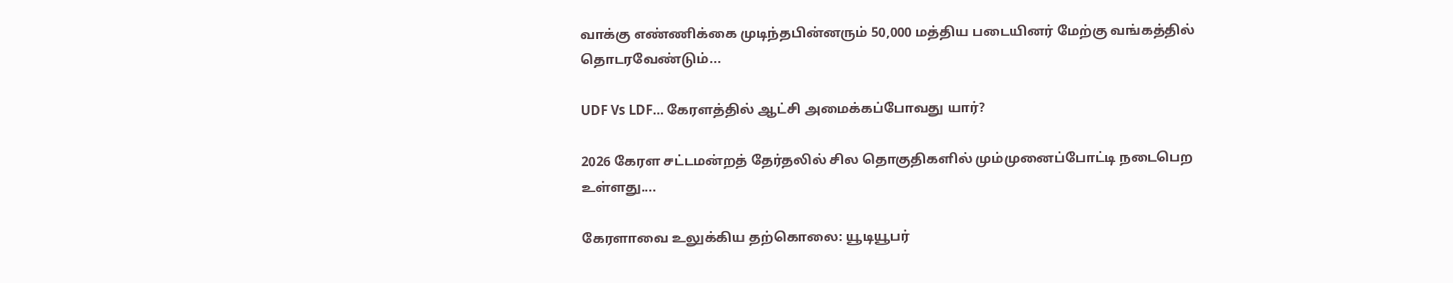வாக்கு எண்ணிக்கை முடிந்தபின்னரும் 50,000 மத்திய படையினர் மேற்கு வங்கத்தில் தொடரவேண்டும்...

UDF Vs LDF… கேரளத்தில் ஆட்சி அமைக்கப்போவது யார்?

2026 கேரள சட்டமன்றத் தேர்தலில் சில தொகுதிகளில் மும்முனைப்போட்டி நடைபெற உள்ளது....

கேரளாவை உலுக்கிய தற்கொலை: யூடியூபர்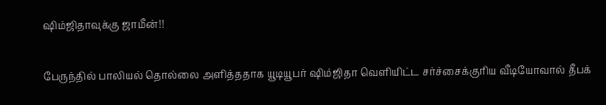ஷிம்ஜிதாவுக்கு ஜாமீன்!!

பேருந்தில் பாலியல் தொல்லை அளித்ததாக யூடியூபர் ஷிம்ஜிதா வெளியிட்ட சர்ச்சைக்குரிய வீடியோவால் தீபக்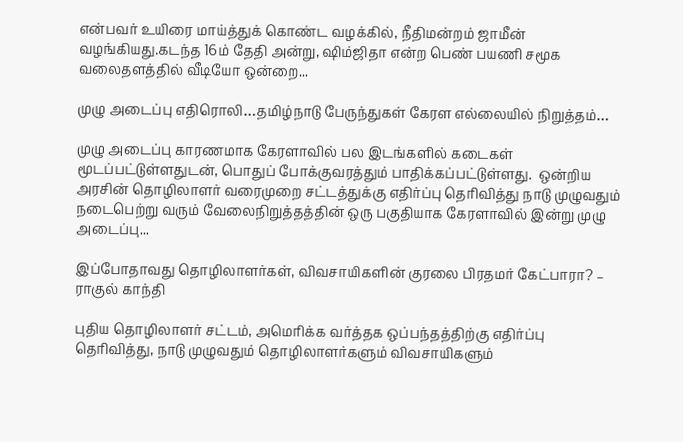என்பவர் உயிரை மாய்த்துக் கொண்ட வழக்கில், நீதிமன்றம் ஜாமீன் வழங்கியது.கடந்த 16ம் தேதி அன்று, ஷிம்ஜிதா என்ற பெண் பயணி சமூக வலைதளத்தில் வீடியோ ஒன்றை...

முழு அடைப்பு எதிரொலி…தமிழ்நாடு பேருந்துகள் கேரள எல்லையில் நிறுத்தம்…

முழு அடைப்பு காரணமாக கேரளாவில் பல இடங்களில் கடைகள் மூடப்பட்டுள்ளதுடன், பொதுப் போக்குவரத்தும் பாதிக்கப்பட்டுள்ளது.  ஒன்றிய அரசின் தொழிலாளர் வரைமுறை சட்டத்துக்கு எதிர்ப்பு தெரிவித்து நாடு முழுவதும் நடைபெற்று வரும் வேலைநிறுத்தத்தின் ஒரு பகுதியாக கேரளாவில் இன்று முழு அடைப்பு...

இப்போதாவது தொழிலாளர்கள், விவசாயிகளின் குரலை பிரதமர் கேட்பாரா? – ராகுல் காந்தி

புதிய தொழிலாளர் சட்டம், அமெரிக்க வர்த்தக ஒப்பந்தத்திற்கு எதிர்ப்பு தெரிவித்து, நாடு முழுவதும் தொழிலாளர்களும் விவசாயிகளும்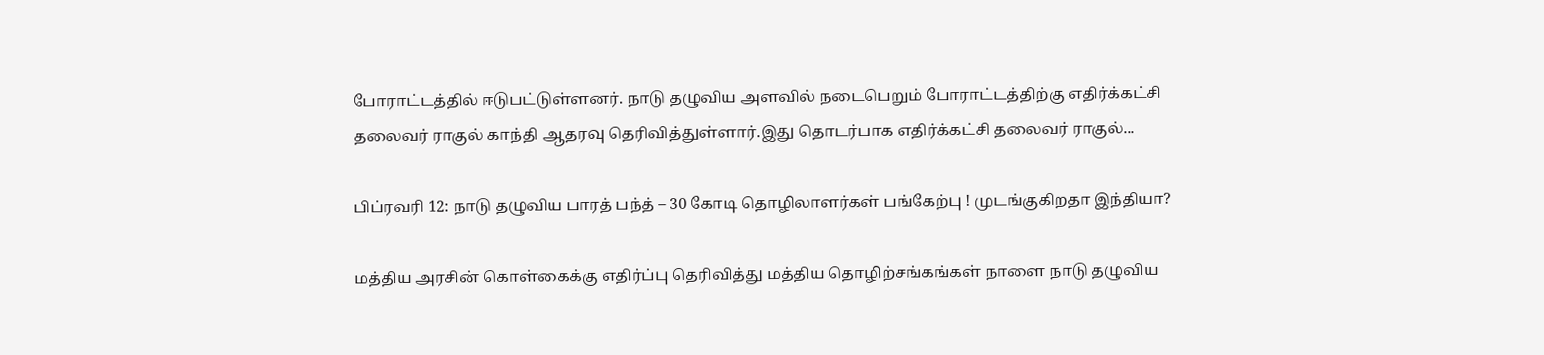போராட்டத்தில் ஈடுபட்டுள்ளனர். நாடு தழுவிய அளவில் நடைபெறும் போராட்டத்திற்கு எதிர்க்கட்சி தலைவர் ராகுல் காந்தி ஆதரவு தெரிவித்துள்ளார்.இது தொடர்பாக எதிர்க்கட்சி தலைவர் ராகுல்...

பிப்ரவரி 12: நாடு தழுவிய பாரத் பந்த் – 30 கோடி தொழிலாளர்கள் பங்கேற்பு ! முடங்குகிறதா இந்தியா?

மத்திய அரசின் கொள்கைக்கு எதிர்ப்பு தெரிவித்து மத்திய தொழிற்சங்கங்கள் நாளை நாடு தழுவிய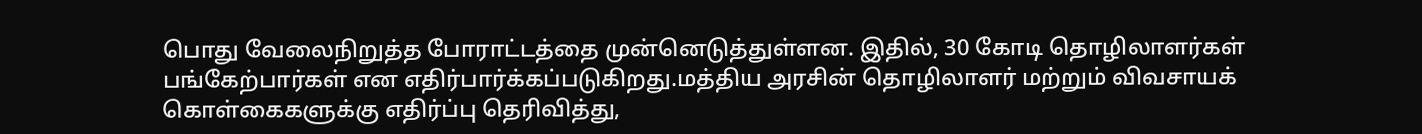பொது வேலைநிறுத்த போராட்டத்தை முன்னெடுத்துள்ளன. இதில், 30 கோடி தொழிலாளர்கள் பங்கேற்பார்கள் என எதிர்பார்க்கப்படுகிறது.மத்திய அரசின் தொழிலாளர் மற்றும் விவசாயக் கொள்கைகளுக்கு எதிர்ப்பு தெரிவித்து,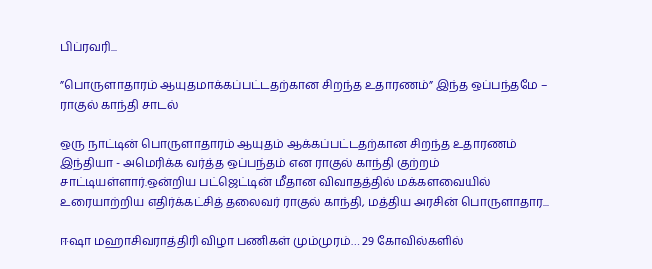பிப்ரவரி...

”பொருளாதாரம் ஆயுதமாக்கப்பட்டதற்கான சிறந்த உதாரணம்” இந்த ஒப்பந்தமே – ராகுல் காந்தி சாடல்

ஒரு நாட்டின் பொருளாதாரம் ஆயுதம் ஆக்கப்பட்டதற்கான சிறந்த உதாரணம் இந்தியா - அமெரிக்க வர்த்த ஒப்பந்தம் என ராகுல் காந்தி குற்றம் சாட்டியள்ளார்.ஒன்றிய பட்ஜெட்டின் மீதான விவாதத்தில் மக்களவையில் உரையாற்றிய எதிர்க்கட்சித் தலைவர் ராகுல் காந்தி, மத்திய அரசின் பொருளாதார...

ஈஷா மஹாசிவராத்திரி விழா பணிகள் மும்முரம்… 29 கோவில்களில்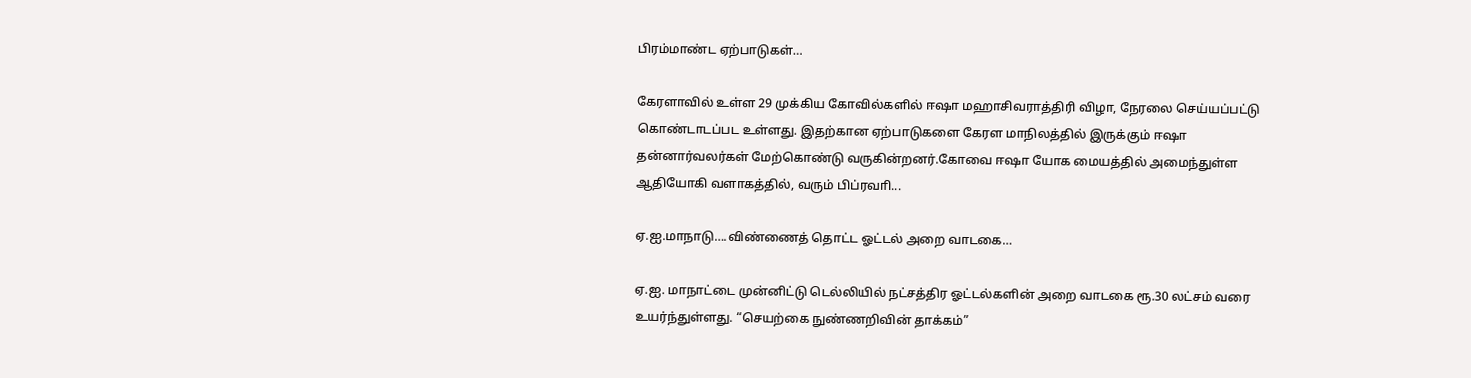பிரம்மாண்ட ஏற்பாடுகள்…

கேரளாவில் உள்ள 29 முக்கிய கோவில்களில் ஈஷா மஹாசிவராத்திரி விழா, நேரலை செய்யப்பட்டு கொண்டாடப்பட உள்ளது. இதற்கான ஏற்பாடுகளை கேரள மாநிலத்தில் இருக்கும் ஈஷா தன்னார்வலர்கள் மேற்கொண்டு வருகின்றனர்.கோவை ஈஷா யோக மையத்தில் அமைந்துள்ள ஆதியோகி வளாகத்தில், வரும் பிப்ரவாி...

ஏ.ஐ.மாநாடு….விண்ணைத் தொட்ட ஓட்டல் அறை வாடகை…

ஏ.ஐ. மாநாட்டை முன்னிட்டு டெல்லியில் நட்சத்திர ஓட்டல்களின் அறை வாடகை ரூ.30 லட்சம் வரை உயர்ந்துள்ளது. “செயற்கை நுண்ணறிவின் தாக்கம்”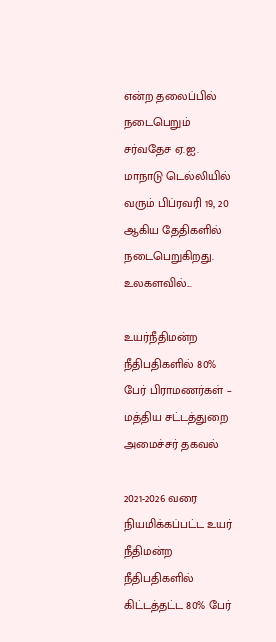என்ற தலைப்பில் நடைபெறும் சர்வதேச ஏ.ஐ. மாநாடு டெல்லியில் வரும் பிப்ரவரி 19, 20 ஆகிய தேதிகளில் நடைபெறுகிறது. உலகளவில்...

உயர்நீதிமன்ற நீதிபதிகளில் 80% பேர் பிராமணர்கள் – மத்திய சட்டத்துறை அமைச்சர் தகவல்

2021-2026 வரை நியமிக்கப்பட்ட உயர் நீதிமன்ற நீதிபதிகளில் கிட்டத்தட்ட 80% பேர்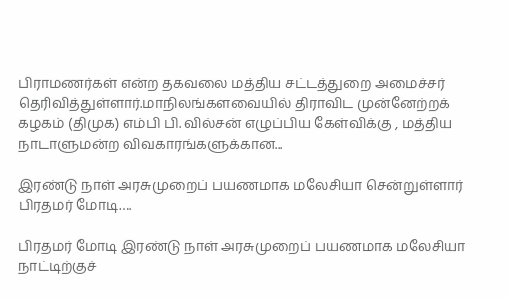பிராமணர்கள் என்ற தகவலை மத்திய சட்டத்துறை அமைச்சர் தெரிவித்துள்ளார்.மாநிலங்களவையில் திராவிட முன்னேற்றக் கழகம் (திமுக) எம்பி பி. வில்சன் எழுப்பிய கேள்விக்கு , மத்திய நாடாளுமன்ற விவகாரங்களுக்கான...

இரண்டு நாள் அரசுமுறைப் பயணமாக மலேசியா சென்றுள்ளார் பிரதமர் மோடி….

பிரதமர் மோடி இரண்டு நாள் அரசுமுறைப் பயணமாக மலேசியா நாட்டிற்குச்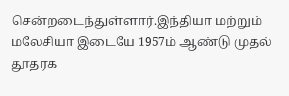சென்றடைந்துள்ளார்.இந்தியா மற்றும் மலேசியா இடையே 1957ம் ஆண்டு முதல் தூதரக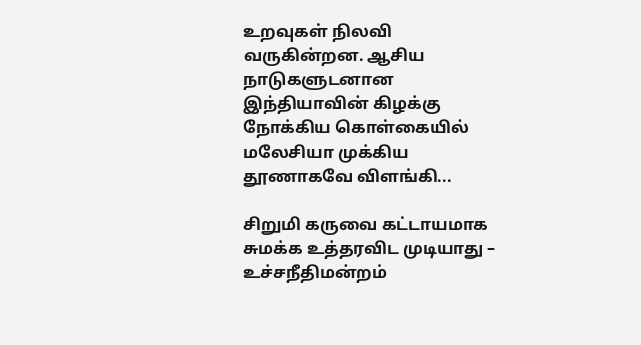உறவுகள் நிலவி வருகின்றன. ஆசிய நாடுகளுடனான இந்தியாவின் கிழக்கு நோக்கிய கொள்கையில் மலேசியா முக்கிய தூணாகவே விளங்கி...

சிறுமி கருவை கட்டாயமாக சுமக்க உத்தரவிட முடியாது – உச்சநீதிமன்றம்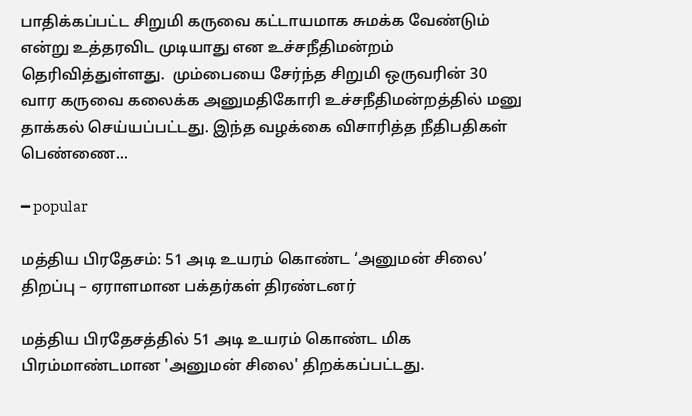பாதிக்கப்பட்ட சிறுமி கருவை கட்டாயமாக சுமக்க வேண்டும் என்று உத்தரவிட முடியாது என உச்சநீதிமன்றம் தெரிவித்துள்ளது.  மும்பையை சேர்ந்த சிறுமி ஒருவரின் 30 வார கருவை கலைக்க அனுமதிகோரி உச்சநீதிமன்றத்தில் மனு தாக்கல் செய்யப்பட்டது. இந்த வழக்கை விசாரித்த நீதிபதிகள் பெண்ணை...

━ popular

மத்திய பிரதேசம்: 51 அடி உயரம் கொண்ட ‘அனுமன் சிலை’ திறப்பு – ஏராளமான பக்தர்கள் திரண்டனர்

மத்திய பிரதேசத்தில் 51 அடி உயரம் கொண்ட மிக பிரம்மாண்டமான 'அனுமன் சிலை' திறக்கப்பட்டது.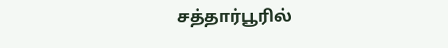சத்தார்பூரில்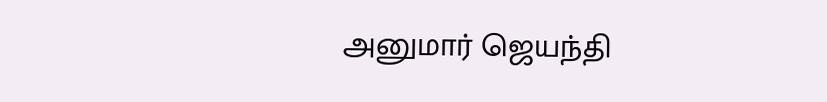அனுமார் ஜெயந்தி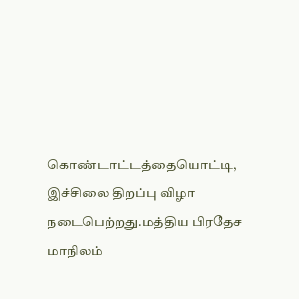கொண்டாட்டத்தையொட்டி, இச்சிலை திறப்பு விழா நடைபெற்றது.மத்திய பிரதேச மாநிலம்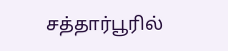சத்தார்பூரில்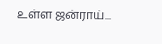உள்ள ஜன்ராய்...